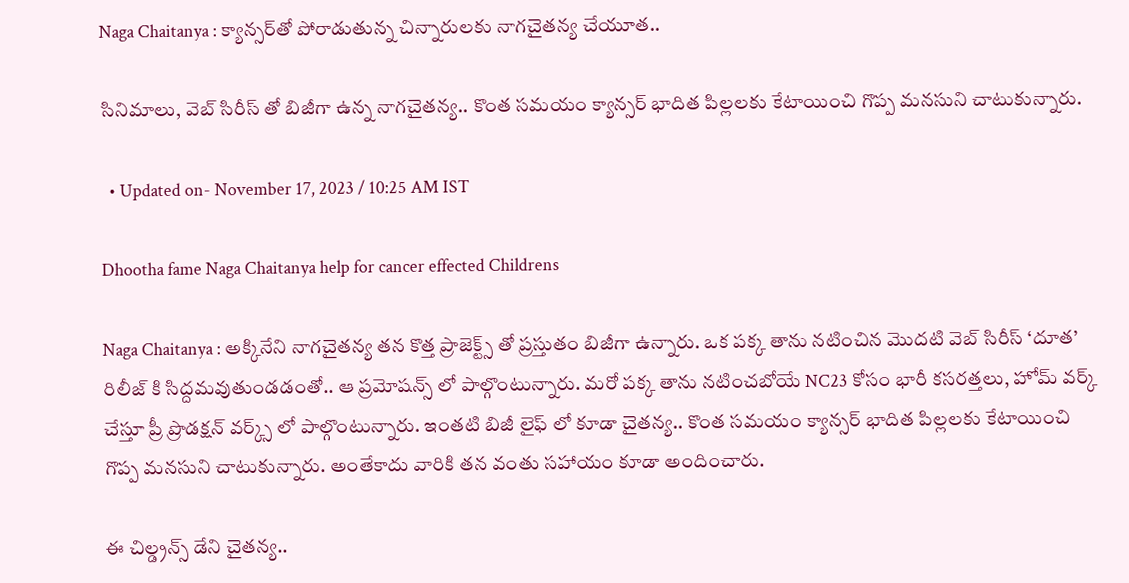Naga Chaitanya : క్యాన్సర్‌తో పోరాడుతున్న చిన్నారులకు నాగచైతన్య చేయూత..

సినిమాలు, వెబ్ సిరీస్ తో బిజీగా ఉన్న నాగచైతన్య.. కొంత సమయం క్యాన్సర్‌ భాదిత పిల్లలకు కేటాయించి గొప్ప మనసుని చాటుకున్నారు.

  • Updated on- November 17, 2023 / 10:25 AM IST

Dhootha fame Naga Chaitanya help for cancer effected Childrens

Naga Chaitanya : అక్కినేని నాగచైతన్య తన కొత్త ప్రాజెక్ట్స్ తో ప్రస్తుతం బిజీగా ఉన్నారు. ఒక పక్క తాను నటించిన మొదటి వెబ్ సిరీస్ ‘దూత’ రిలీజ్ కి సిద్దమవుతుండడంతో.. ఆ ప్రమోషన్స్ లో పాల్గొంటున్నారు. మరో పక్క తాను నటించబోయే NC23 కోసం భారీ కసరత్తలు, హోమ్ వర్క్ చేస్తూ ప్రీ ప్రొడక్షన్ వర్క్స్ లో పాల్గొంటున్నారు. ఇంతటి బిజీ లైఫ్ లో కూడా చైతన్య.. కొంత సమయం క్యాన్సర్‌ భాదిత పిల్లలకు కేటాయించి గొప్ప మనసుని చాటుకున్నారు. అంతేకాదు వారికి తన వంతు సహాయం కూడా అందించారు.

ఈ చిల్డ్రన్స్ డేని చైతన్య..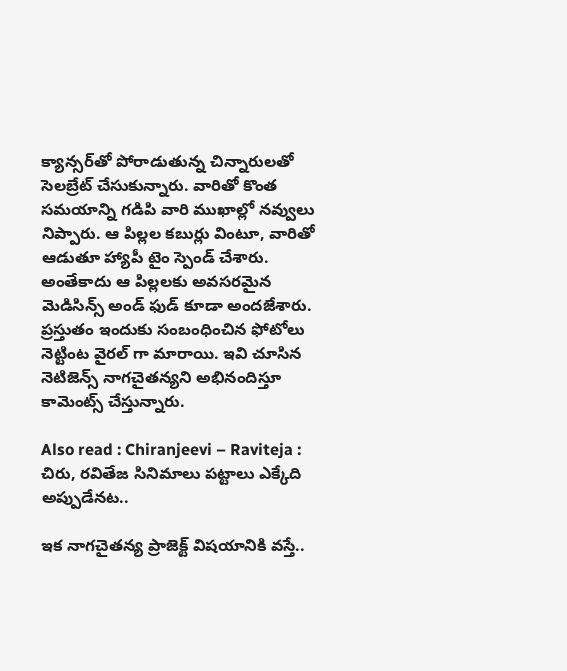క్యాన్సర్‌తో పోరాడుతున్న చిన్నారులతో సెలబ్రేట్ చేసుకున్నారు. వారితో కొంత సమయాన్ని గడిపి వారి ముఖాల్లో నవ్వులు నిప్పారు. ఆ పిల్లల కబుర్లు వింటూ, వారితో ఆడుతూ హ్యాపీ టైం స్పెండ్ చేశారు. అంతేకాదు ఆ పిల్లలకు అవసరమైన మెడిసిన్స్ అండ్ ఫుడ్ కూడా అందజేశారు. ప్రస్తుతం ఇందుకు సంబంధించిన ఫోటోలు నెట్టింట వైరల్ గా మారాయి. ఇవి చూసిన నెటిజెన్స్ నాగచైతన్యని అభినందిస్తూ కామెంట్స్ చేస్తున్నారు.

Also read : Chiranjeevi – Raviteja : చిరు, రవితేజ సినిమాలు పట్టాలు ఎక్కేది అప్పుడేనట..

ఇక నాగచైతన్య ప్రాజెక్ట్ విషయానికి వస్తే..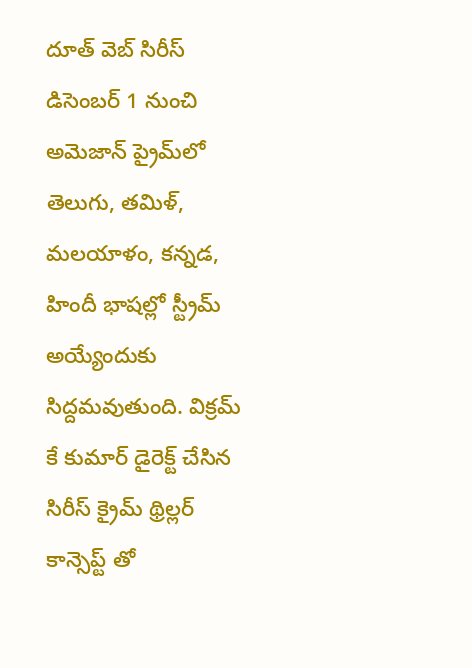దూత్ వెబ్ సిరీస్ డిసెంబర్ 1 నుంచి అమెజాన్ ప్రైమ్‌లో తెలుగు, తమిళ్, మలయాళం, కన్నడ, హిందీ భాషల్లో స్ట్రీమ్ అయ్యేందుకు సిద్దమవుతుంది. విక్రమ్ కే కుమార్ డైరెక్ట్ చేసిన సిరీస్ క్రైమ్ థ్రిల్లర్ కాన్సెప్ట్ తో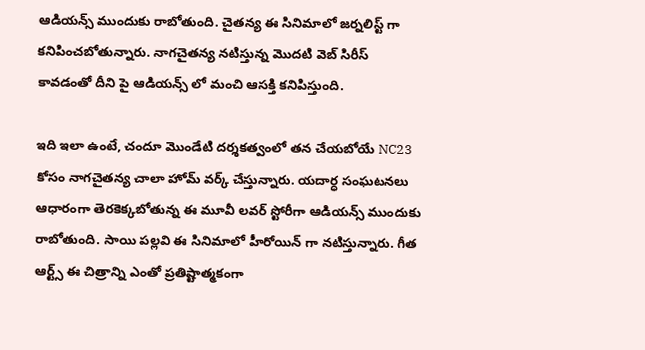ఆడియన్స్ ముందుకు రాబోతుంది. చైతన్య ఈ సినిమాలో జర్నలిస్ట్ గా కనిపించబోతున్నారు. నాగచైతన్య నటిస్తున్న మొదటి వెబ్ సిరీస్ కావడంతో దీని పై ఆడియన్స్ లో మంచి ఆసక్తి కనిపిస్తుంది.

ఇది ఇలా ఉంటే, చందూ మొండేటి దర్శకత్వంలో తన చేయబోయే NC23 కోసం నాగచైతన్య చాలా హోమ్ వర్క్ చేస్తున్నారు. యదార్ధ సంఘటనలు ఆధారంగా తెరకెక్కబోతున్న ఈ మూవీ లవర్ స్టోరీగా ఆడియన్స్ ముందుకు రాబోతుంది. సాయి పల్లవి ఈ సినిమాలో హీరోయిన్ గా నటిస్తున్నారు. గీత ఆర్ట్స్ ఈ చిత్రాన్ని ఎంతో ప్రతిష్టాత్మకంగా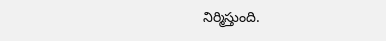నిర్మిస్తుంది.